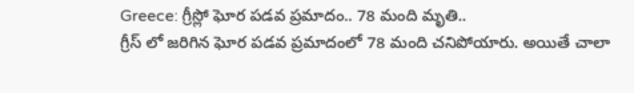Greece: గ్రీస్లో ఘోర పడవ ప్రమాదం.. 78 మంది మృతి..
గ్రీస్ లో జరిగిన ఘోర పడవ ప్రమాదంలో 78 మంది చనిపోయారు. అయితే చాలా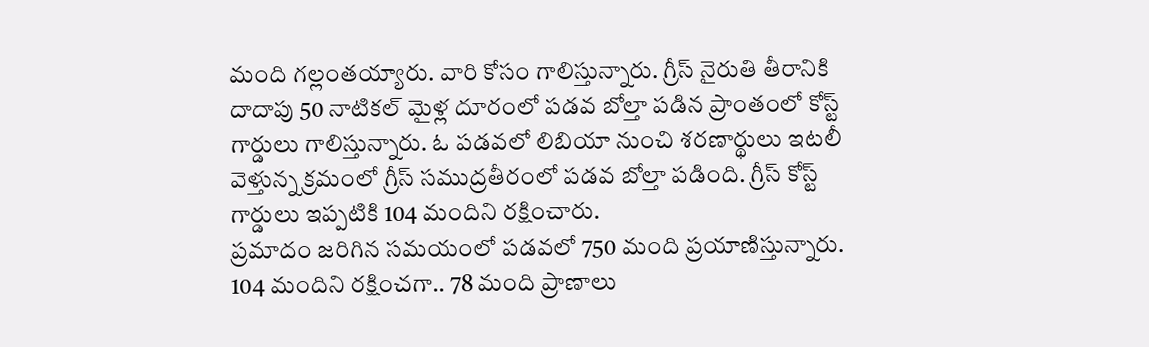మంది గల్లంతయ్యారు. వారి కోసం గాలిస్తున్నారు. గ్రీస్ నైరుతి తీరానికి దాదాపు 50 నాటికల్ మైళ్ల దూరంలో పడవ బోల్తా పడిన ప్రాంతంలో కోస్ట్ గార్డులు గాలిస్తున్నారు. ఓ పడవలో లిబియా నుంచి శరణార్థులు ఇటలీ వెళ్తున్న క్రమంలో గ్రీస్ సముద్రతీరంలో పడవ బోల్తా పడింది. గ్రీస్ కోస్ట్ గార్డులు ఇప్పటికి 104 మందిని రక్షించారు.
ప్రమాదం జరిగిన సమయంలో పడవలో 750 మంది ప్రయాణిస్తున్నారు. 104 మందిని రక్షించగా.. 78 మంది ప్రాణాలు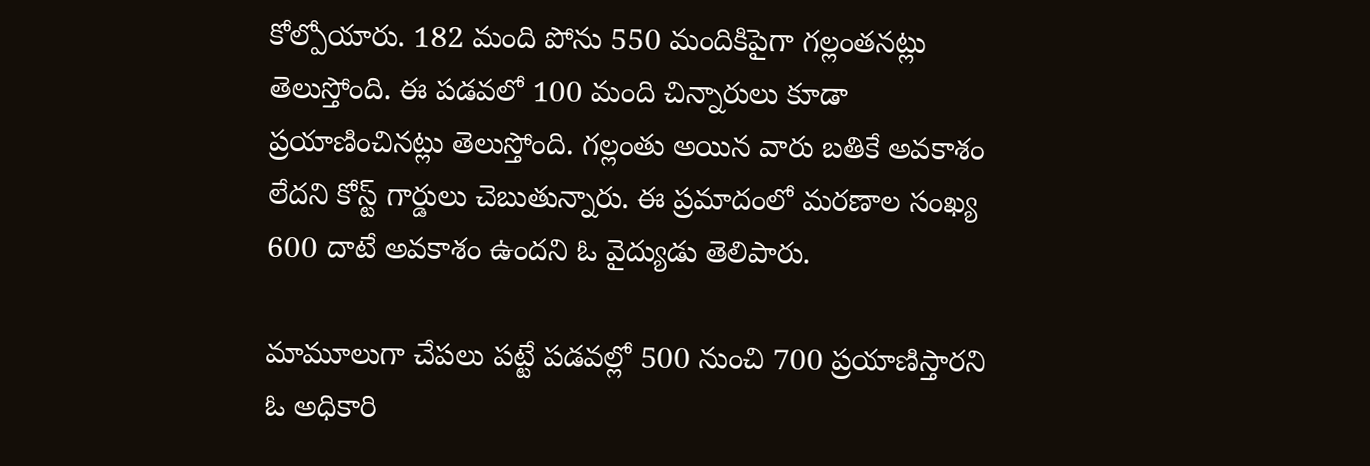కోల్పోయారు. 182 మంది పోను 550 మందికిపైగా గల్లంతనట్లు తెలుస్తోంది. ఈ పడవలో 100 మంది చిన్నారులు కూడా ప్రయాణించినట్లు తెలుస్తోంది. గల్లంతు అయిన వారు బతికే అవకాశం లేదని కోస్ట్ గార్డులు చెబుతున్నారు. ఈ ప్రమాదంలో మరణాల సంఖ్య 600 దాటే అవకాశం ఉందని ఓ వైద్యుడు తెలిపారు.

మామూలుగా చేపలు పట్టే పడవల్లో 500 నుంచి 700 ప్రయాణిస్తారని ఓ అధికారి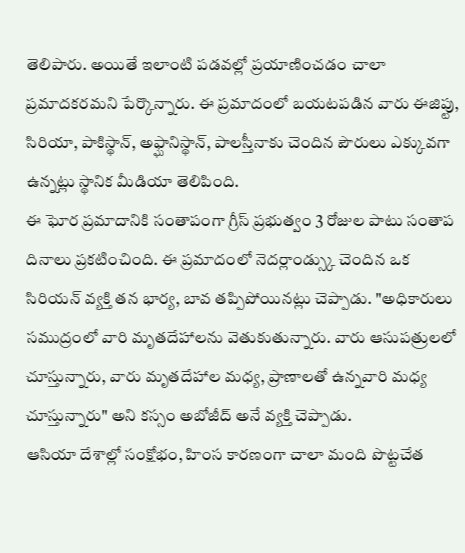తెలిపారు. అయితే ఇలాంటి పడవల్లో ప్రయాణించడం చాలా ప్రమాదకరమని పేర్కొన్నారు. ఈ ప్రమాదంలో బయటపడిన వారు ఈజిప్టు, సిరియా, పాకిస్థాన్, అఫ్ఘానిస్థాన్, పాలస్తీనాకు చెందిన పౌరులు ఎక్కువగా ఉన్నట్లు స్థానిక మీడియా తెలిపింది.
ఈ ఘోర ప్రమాదానికి సంతాపంగా గ్రీస్ ప్రభుత్వం 3 రోజుల పాటు సంతాప దినాలు ప్రకటించింది. ఈ ప్రమాదంలో నెదర్లాండ్స్కు చెందిన ఒక సిరియన్ వ్యక్తి తన భార్య, బావ తప్పిపోయినట్లు చెప్పాడు. "అధికారులు సముద్రంలో వారి మృతదేహాలను వెతుకుతున్నారు. వారు ఆసుపత్రులలో చూస్తున్నారు, వారు మృతదేహాల మధ్య, ప్రాణాలతో ఉన్నవారి మధ్య చూస్తున్నారు" అని కస్సం అబోజీద్ అనే వ్యక్తి చెప్పాడు.
ఆసియా దేశాల్లో సంక్షోభం, హింస కారణంగా చాలా మంది పొట్టచేత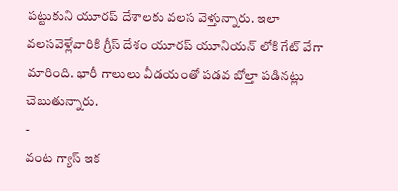పట్టుకుని యూరప్ దేశాలకు వలస వెళ్తున్నారు. ఇలా వలసవెళ్లేవారికి గ్రీస్ దేశం యూరప్ యూనియన్ లోకి గేట్ వేగా మారింది. భారీ గాలులు వీడయంతో పడవ బోల్తా పడినట్లు చెబుతున్నారు.
-
వంట గ్యాస్ ఇక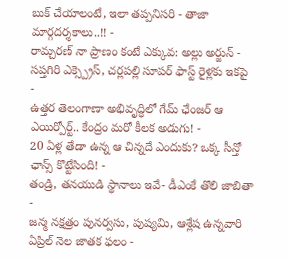బుక్ చేయాలంటే, ఇలా తప్పనిసరి - తాజా మార్గదర్శకాలు..!! -
రామ్చరణ్ నా ప్రాణం కంటే ఎక్కువ: అల్లు అర్జున్ -
సప్తగిరి ఎక్స్ప్రెస్, చర్లపల్లి సూపర్ ఫాస్ట్ రైళ్లకు ఇకపై -
ఉత్తర తెలంగాణా అభివృద్ధిలో గేమ్ ఛేంజర్ ఆ ఎయిర్పోర్ట్.. కేంద్రం మరో కీలక అడుగు! -
20 ఏళ్ల తేడా ఉన్న ఆ చిన్నదే ఎందుకు? ఒక్క సీన్తో ఛాన్స్ కొట్టేసింది! -
తండ్రి, తనయుడి స్థానాలు ఇవే- డీఎంకే తొలి జాబితా -
జన్మ నక్షత్రం పునర్వసు, పుష్యమి, ఆశ్లేష ఉన్నవారి ఏప్రిల్ నెల జాతక ఫలం -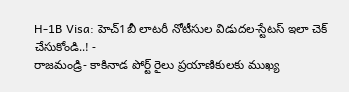H-1B Visa: హెచ్1బీ లాటరీ నోటీసుల విడుదల-స్టేటస్ ఇలా చెక్ చేసుకోండి..! -
రాజమండ్రి- కాకినాడ పోర్ట్ రైలు ప్రయాణికులకు ముఖ్య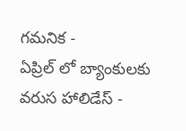గమనిక -
ఏప్రిల్ లో బ్యాంకులకు వరుస హాలిడేస్ -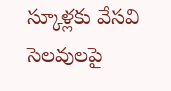స్కూళ్లకు వేసవి సెలవులపై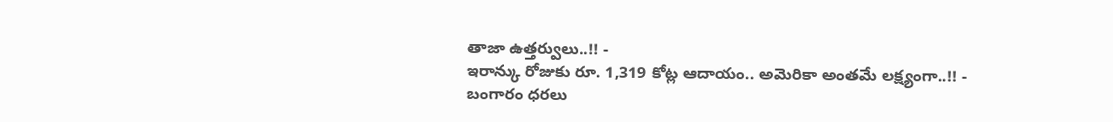తాజా ఉత్తర్వులు..!! -
ఇరాన్కు రోజుకు రూ. 1,319 కోట్ల ఆదాయం.. అమెరికా అంతమే లక్ష్యంగా..!! -
బంగారం ధరలు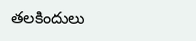తలకిందులు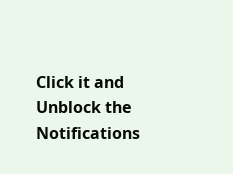Click it and Unblock the Notifications